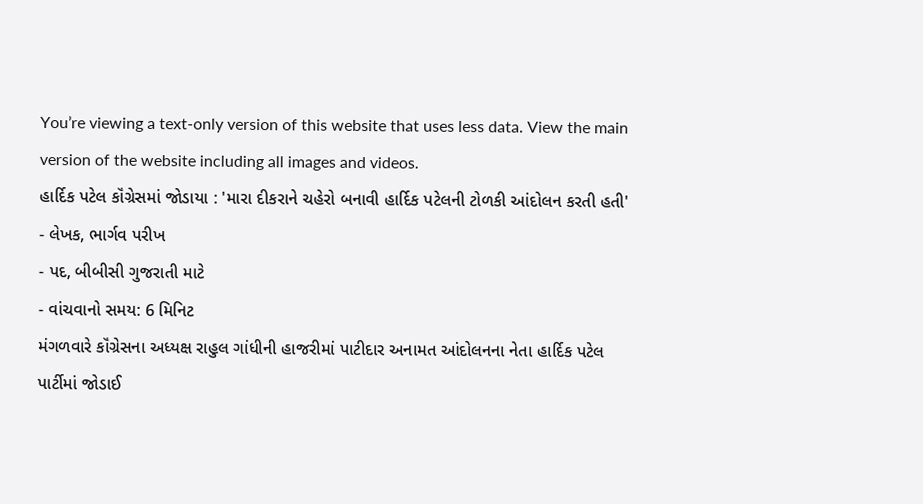You’re viewing a text-only version of this website that uses less data. View the main version of the website including all images and videos.
હાર્દિક પટેલ કૉંગ્રેસમાં જોડાયા : 'મારા દીકરાને ચહેરો બનાવી હાર્દિક પટેલની ટોળકી આંદોલન કરતી હતી'
- લેખક, ભાર્ગવ પરીખ
- પદ, બીબીસી ગુજરાતી માટે
- વાંચવાનો સમય: 6 મિનિટ
મંગળવારે કૉંગ્રેસના અધ્યક્ષ રાહુલ ગાંધીની હાજરીમાં પાટીદાર અનામત આંદોલનના નેતા હાર્દિક પટેલ પાર્ટીમાં જોડાઈ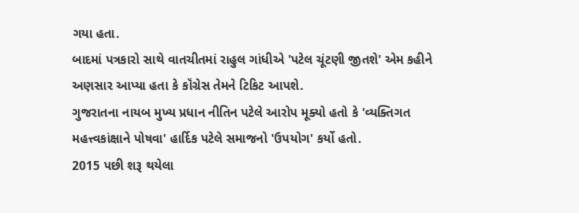ગયા હતા.
બાદમાં પત્રકારો સાથે વાતચીતમાં રાહુલ ગાંધીએ 'પટેલ ચૂંટણી જીતશે' એમ કહીને અણસાર આપ્યા હતા કે કૉંગ્રેસ તેમને ટિકિટ આપશે.
ગુજરાતના નાયબ મુખ્ય પ્રધાન નીતિન પટેલે આરોપ મૂક્યો હતો કે 'વ્યક્તિગત મહત્ત્વકાંક્ષાને પોષવા' હાર્દિક પટેલે સમાજનો 'ઉપયોગ' કર્યો હતો.
2015 પછી શરૂ થયેલા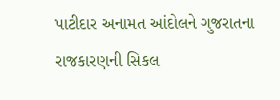પાટીદાર અનામત આંદોલને ગુજરાતના રાજકારણની સિકલ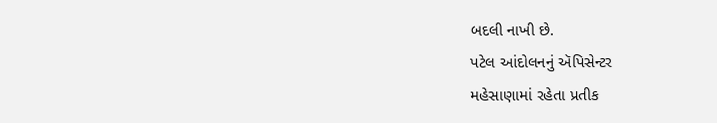બદલી નાખી છે.
પટેલ આંદોલનનું ઍપિસેન્ટર
મહેસાણામાં રહેતા પ્રતીક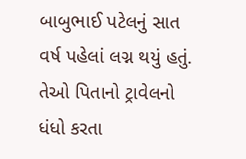બાબુભાઈ પટેલનું સાત વર્ષ પહેલાં લગ્ન થયું હતું.
તેઓ પિતાનો ટ્રાવેલનો ધંધો કરતા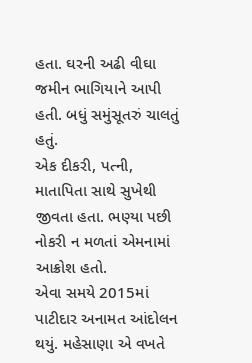હતા. ઘરની અઢી વીઘા જમીન ભાગિયાને આપી હતી. બધું સમુંસૂતરું ચાલતું હતું.
એક દીકરી, પત્ની, માતાપિતા સાથે સુખેથી જીવતા હતા. ભણ્યા પછી નોકરી ન મળતાં એમનામાં આક્રોશ હતો.
એવા સમયે 2015માં પાટીદાર અનામત આંદોલન થયું. મહેસાણા એ વખતે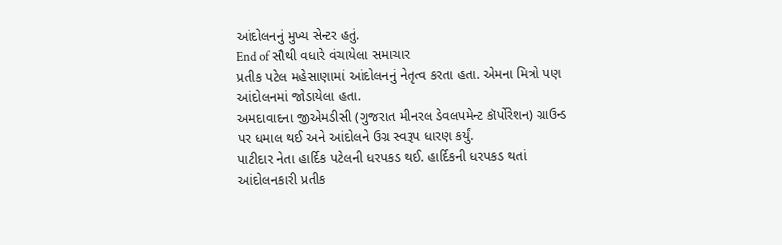આંદોલનનું મુખ્ય સેન્ટર હતું.
End of સૌથી વધારે વંચાયેલા સમાચાર
પ્રતીક પટેલ મહેસાણામાં આંદોલનનું નેતૃત્વ કરતા હતા. એમના મિત્રો પણ આંદોલનમાં જોડાયેલા હતા.
અમદાવાદના જીએમડીસી (ગુજરાત મીનરલ ડેવલપમેન્ટ કૉર્પોરેશન) ગ્રાઉન્ડ પર ધમાલ થઈ અને આંદોલને ઉગ્ર સ્વરૂપ ધારણ કર્યું.
પાટીદાર નેતા હાર્દિક પટેલની ધરપકડ થઈ. હાર્દિકની ધરપકડ થતાં આંદોલનકારી પ્રતીક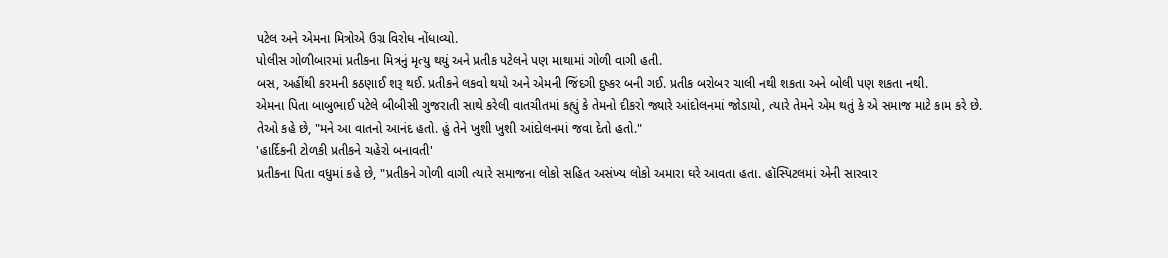પટેલ અને એમના મિત્રોએ ઉગ્ર વિરોધ નોંધાવ્યો.
પોલીસ ગોળીબારમાં પ્રતીકના મિત્રનું મૃત્યુ થયું અને પ્રતીક પટેલને પણ માથામાં ગોળી વાગી હતી.
બસ, અહીંથી કરમની કઠણાઈ શરૂ થઈ. પ્રતીકને લકવો થયો અને એમની જિંદગી દુષ્કર બની ગઈ. પ્રતીક બરોબર ચાલી નથી શકતા અને બોલી પણ શકતા નથી.
એમના પિતા બાબુભાઈ પટેલે બીબીસી ગુજરાતી સાથે કરેલી વાતચીતમાં કહ્યું કે તેમનો દીકરો જ્યારે આંદોલનમાં જોડાયો, ત્યારે તેમને એમ થતું કે એ સમાજ માટે કામ કરે છે.
તેઓ કહે છે, "મને આ વાતનો આનંદ હતો. હું તેને ખુશી ખુશી આંદોલનમાં જવા દેતો હતો."
'હાર્દિકની ટોળકી પ્રતીકને ચહેરો બનાવતી'
પ્રતીકના પિતા વધુમાં કહે છે, "પ્રતીકને ગોળી વાગી ત્યારે સમાજના લોકો સહિત અસંખ્ય લોકો અમારા ઘરે આવતા હતા. હૉસ્પિટલમાં એની સારવાર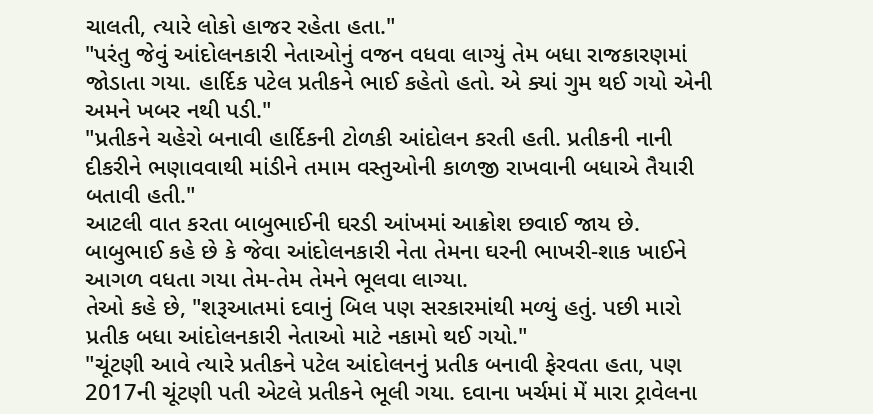ચાલતી, ત્યારે લોકો હાજર રહેતા હતા."
"પરંતુ જેવું આંદોલનકારી નેતાઓનું વજન વધવા લાગ્યું તેમ બધા રાજકારણમાં જોડાતા ગયા. હાર્દિક પટેલ પ્રતીકને ભાઈ કહેતો હતો. એ ક્યાં ગુમ થઈ ગયો એની અમને ખબર નથી પડી."
"પ્રતીકને ચહેરો બનાવી હાર્દિકની ટોળકી આંદોલન કરતી હતી. પ્રતીકની નાની દીકરીને ભણાવવાથી માંડીને તમામ વસ્તુઓની કાળજી રાખવાની બધાએ તૈયારી બતાવી હતી."
આટલી વાત કરતા બાબુભાઈની ઘરડી આંખમાં આક્રોશ છવાઈ જાય છે.
બાબુભાઈ કહે છે કે જેવા આંદોલનકારી નેતા તેમના ઘરની ભાખરી-શાક ખાઈને આગળ વધતા ગયા તેમ-તેમ તેમને ભૂલવા લાગ્યા.
તેઓ કહે છે, "શરૂઆતમાં દવાનું બિલ પણ સરકારમાંથી મળ્યું હતું. પછી મારો પ્રતીક બધા આંદોલનકારી નેતાઓ માટે નકામો થઈ ગયો."
"ચૂંટણી આવે ત્યારે પ્રતીકને પટેલ આંદોલનનું પ્રતીક બનાવી ફેરવતા હતા, પણ 2017ની ચૂંટણી પતી એટલે પ્રતીકને ભૂલી ગયા. દવાના ખર્ચમાં મેં મારા ટ્રાવેલના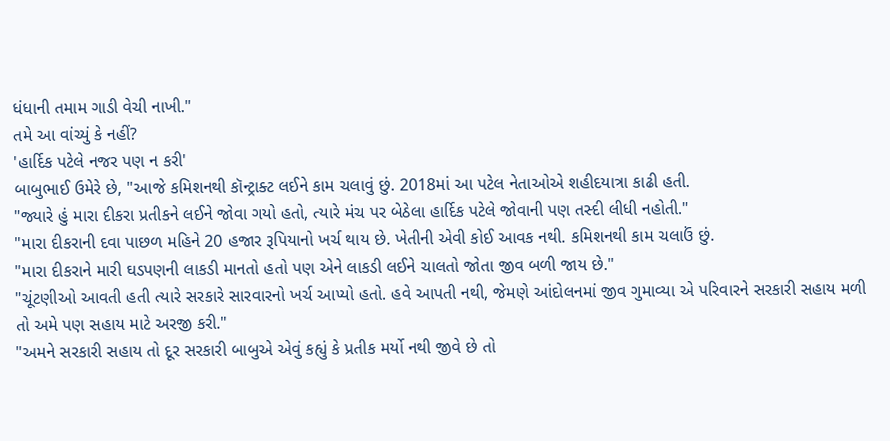ધંધાની તમામ ગાડી વેચી નાખી."
તમે આ વાંચ્યું કે નહીં?
'હાર્દિક પટેલે નજર પણ ન કરી'
બાબુભાઈ ઉમેરે છે, "આજે કમિશનથી કૉન્ટ્રાક્ટ લઈને કામ ચલાવું છું. 2018માં આ પટેલ નેતાઓએ શહીદયાત્રા કાઢી હતી.
"જ્યારે હું મારા દીકરા પ્રતીકને લઈને જોવા ગયો હતો, ત્યારે મંચ પર બેઠેલા હાર્દિક પટેલે જોવાની પણ તસ્દી લીધી નહોતી."
"મારા દીકરાની દવા પાછળ મહિને 20 હજાર રૂપિયાનો ખર્ચ થાય છે. ખેતીની એવી કોઈ આવક નથી. કમિશનથી કામ ચલાઉં છું.
"મારા દીકરાને મારી ઘડપણની લાકડી માનતો હતો પણ એને લાકડી લઈને ચાલતો જોતા જીવ બળી જાય છે."
"ચૂંટણીઓ આવતી હતી ત્યારે સરકારે સારવારનો ખર્ચ આપ્યો હતો. હવે આપતી નથી, જેમણે આંદોલનમાં જીવ ગુમાવ્યા એ પરિવારને સરકારી સહાય મળી તો અમે પણ સહાય માટે અરજી કરી."
"અમને સરકારી સહાય તો દૂર સરકારી બાબુએ એવું કહ્યું કે પ્રતીક મર્યો નથી જીવે છે તો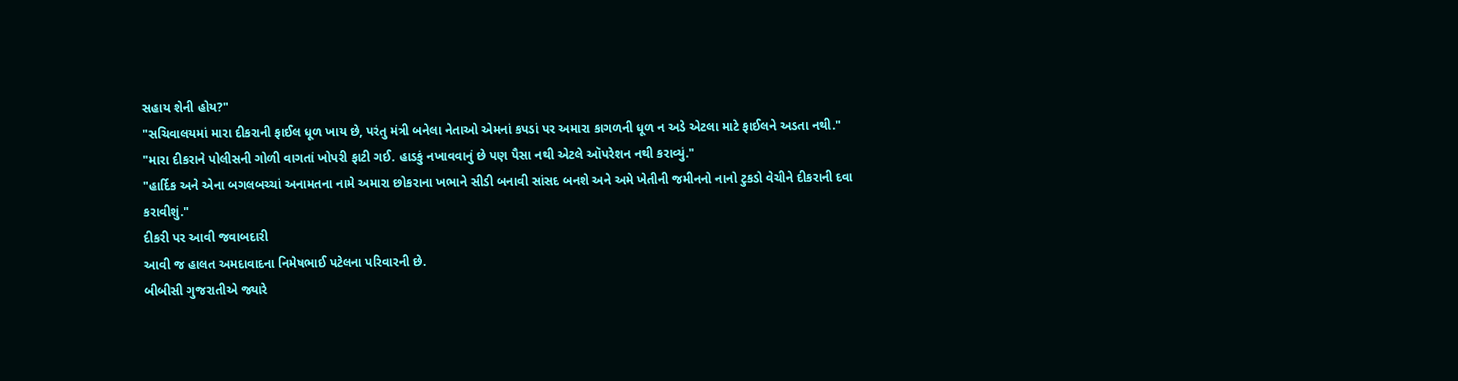સહાય શેની હોય?"
"સચિવાલયમાં મારા દીકરાની ફાઈલ ધૂળ ખાય છે, પરંતુ મંત્રી બનેલા નેતાઓ એમનાં કપડાં પર અમારા કાગળની ધૂળ ન અડે એટલા માટે ફાઈલને અડતા નથી."
"મારા દીકરાને પોલીસની ગોળી વાગતાં ખોપરી ફાટી ગઈ. હાડકું નખાવવાનું છે પણ પૈસા નથી એટલે ઑપરેશન નથી કરાવ્યું."
"હાર્દિક અને એના બગલબચ્ચાં અનામતના નામે અમારા છોકરાના ખભાને સીડી બનાવી સાંસદ બનશે અને અમે ખેતીની જમીનનો નાનો ટુકડો વેચીને દીકરાની દવા કરાવીશું."
દીકરી પર આવી જવાબદારી
આવી જ હાલત અમદાવાદના નિમેષભાઈ પટેલના પરિવારની છે.
બીબીસી ગુજરાતીએ જ્યારે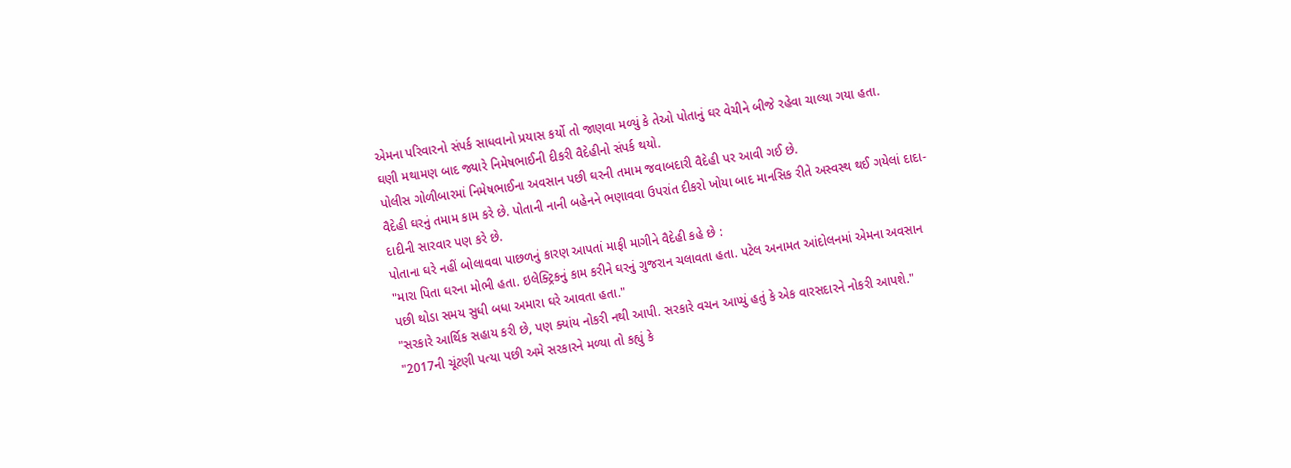એમના પરિવારનો સંપર્ક સાધવાનો પ્રયાસ કર્યો તો જાણવા મળ્યું કે તેઓ પોતાનું ઘર વેચીને બીજે રહેવા ચાલ્યા ગયા હતા.
ઘણી મથામણ બાદ જ્યારે નિમેષભાઈની દીકરી વૈદેહીનો સંપર્ક થયો.
પોલીસ ગોળીબારમાં નિમેષભાઈના અવસાન પછી ઘરની તમામ જવાબદારી વૈદેહી પર આવી ગઈ છે.
વૈદેહી ઘરનું તમામ કામ કરે છે. પોતાની નાની બહેનને ભણાવવા ઉપરાંત દીકરો ખોયા બાદ માનસિક રીતે અસ્વસ્થ થઈ ગયેલાં દાદા-દાદીની સારવાર પણ કરે છે.
પોતાના ઘરે નહીં બોલાવવા પાછળનું કારણ આપતાં માફી માગીને વૈદેહી કહે છે :
"મારા પિતા ઘરના મોભી હતા. ઇલેક્ટ્રિકનું કામ કરીને ઘરનું ગુજરાન ચલાવતા હતા. પટેલ અનામત આંદોલનમાં એમના અવસાન પછી થોડા સમય સુધી બધા અમારા ઘરે આવતા હતા."
"સરકારે આર્થિક સહાય કરી છે, પણ ક્યાંય નોકરી નથી આપી. સરકારે વચન આપ્યું હતું કે એક વારસદારને નોકરી આપશે."
"2017ની ચૂંટણી પત્યા પછી અમે સરકારને મળ્યા તો કહ્યું કે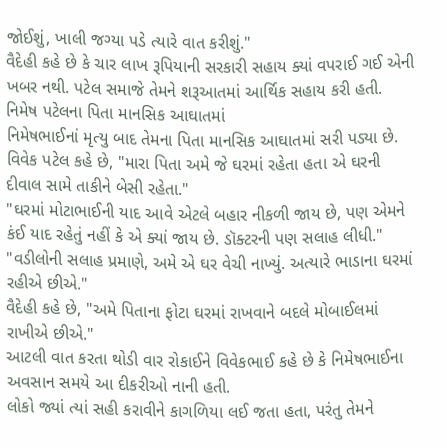જોઈશું, ખાલી જગ્યા પડે ત્યારે વાત કરીશું."
વૈદેહી કહે છે કે ચાર લાખ રૂપિયાની સરકારી સહાય ક્યાં વપરાઈ ગઈ એની ખબર નથી. પટેલ સમાજે તેમને શરૂઆતમાં આર્થિક સહાય કરી હતી.
નિમેષ પટેલના પિતા માનસિક આઘાતમાં
નિમેષભાઈનાં મૃત્યુ બાદ તેમના પિતા માનસિક આઘાતમાં સરી પડ્યા છે.
વિવેક પટેલ કહે છે, "મારા પિતા અમે જે ઘરમાં રહેતા હતા એ ઘરની દીવાલ સામે તાકીને બેસી રહેતા."
"ઘરમાં મોટાભાઈની યાદ આવે એટલે બહાર નીકળી જાય છે, પણ એમને કંઈ યાદ રહેતું નહીં કે એ ક્યાં જાય છે. ડૉક્ટરની પણ સલાહ લીધી."
"વડીલોની સલાહ પ્રમાણે, અમે એ ઘર વેચી નાખ્યું. અત્યારે ભાડાના ઘરમાં રહીએ છીએ."
વૈદેહી કહે છે, "અમે પિતાના ફોટા ઘરમાં રાખવાને બદલે મોબાઈલમાં રાખીએ છીએ."
આટલી વાત કરતા થોડી વાર રોકાઈને વિવેકભાઈ કહે છે કે નિમેષભાઈના અવસાન સમયે આ દીકરીઓ નાની હતી.
લોકો જ્યાં ત્યાં સહી કરાવીને કાગળિયા લઈ જતા હતા, પરંતુ તેમને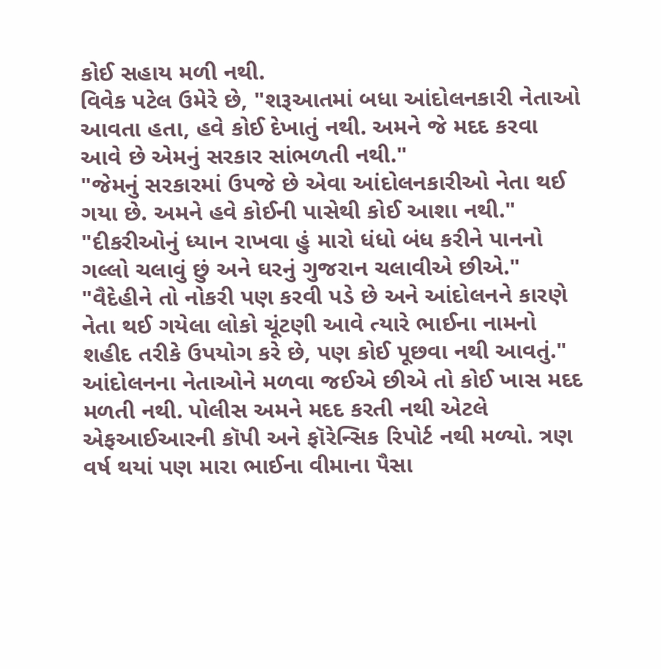કોઈ સહાય મળી નથી.
વિવેક પટેલ ઉમેરે છે, "શરૂઆતમાં બધા આંદોલનકારી નેતાઓ આવતા હતા, હવે કોઈ દેખાતું નથી. અમને જે મદદ કરવા આવે છે એમનું સરકાર સાંભળતી નથી."
"જેમનું સરકારમાં ઉપજે છે એવા આંદોલનકારીઓ નેતા થઈ ગયા છે. અમને હવે કોઈની પાસેથી કોઈ આશા નથી."
"દીકરીઓનું ધ્યાન રાખવા હું મારો ધંધો બંધ કરીને પાનનો ગલ્લો ચલાવું છું અને ઘરનું ગુજરાન ચલાવીએ છીએ."
"વૈદેહીને તો નોકરી પણ કરવી પડે છે અને આંદોલનને કારણે નેતા થઈ ગયેલા લોકો ચૂંટણી આવે ત્યારે ભાઈના નામનો શહીદ તરીકે ઉપયોગ કરે છે, પણ કોઈ પૂછવા નથી આવતું."
આંદોલનના નેતાઓને મળવા જઈએ છીએ તો કોઈ ખાસ મદદ મળતી નથી. પોલીસ અમને મદદ કરતી નથી એટલે એફઆઈઆરની કૉપી અને ફૉરેન્સિક રિપોર્ટ નથી મળ્યો. ત્રણ વર્ષ થયાં પણ મારા ભાઈના વીમાના પૈસા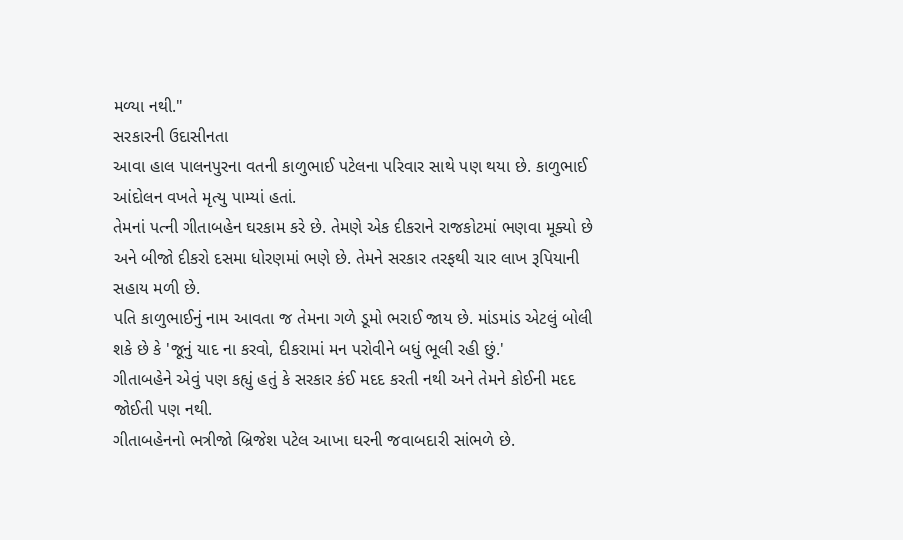મળ્યા નથી."
સરકારની ઉદાસીનતા
આવા હાલ પાલનપુરના વતની કાળુભાઈ પટેલના પરિવાર સાથે પણ થયા છે. કાળુભાઈ આંદોલન વખતે મૃત્યુ પામ્યાં હતાં.
તેમનાં પત્ની ગીતાબહેન ઘરકામ કરે છે. તેમણે એક દીકરાને રાજકોટમાં ભણવા મૂક્યો છે અને બીજો દીકરો દસમા ધોરણમાં ભણે છે. તેમને સરકાર તરફથી ચાર લાખ રૂપિયાની સહાય મળી છે.
પતિ કાળુભાઈનું નામ આવતા જ તેમના ગળે ડૂમો ભરાઈ જાય છે. માંડમાંડ એટલું બોલી શકે છે કે 'જૂનું યાદ ના કરવો, દીકરામાં મન પરોવીને બધું ભૂલી રહી છું.'
ગીતાબહેને એવું પણ કહ્યું હતું કે સરકાર કંઈ મદદ કરતી નથી અને તેમને કોઈની મદદ જોઈતી પણ નથી.
ગીતાબહેનનો ભત્રીજો બ્રિજેશ પટેલ આખા ઘરની જવાબદારી સાંભળે છે.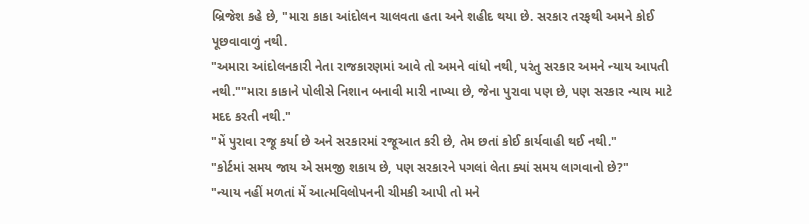બ્રિજેશ કહે છે, "મારા કાકા આંદોલન ચાલવતા હતા અને શહીદ થયા છે. સરકાર તરફથી અમને કોઈ પૂછવાવાળું નથી.
"અમારા આંદોલનકારી નેતા રાજકારણમાં આવે તો અમને વાંધો નથી, પરંતુ સરકાર અમને ન્યાય આપતી નથી.""મારા કાકાને પોલીસે નિશાન બનાવી મારી નાખ્યા છે, જેના પુરાવા પણ છે, પણ સરકાર ન્યાય માટે મદદ કરતી નથી."
"મેં પુરાવા રજૂ કર્યા છે અને સરકારમાં રજૂઆત કરી છે, તેમ છતાં કોઈ કાર્યવાહી થઈ નથી."
"કોર્ટમાં સમય જાય એ સમજી શકાય છે, પણ સરકારને પગલાં લેતા ક્યાં સમય લાગવાનો છે?"
"ન્યાય નહીં મળતાં મેં આત્મવિલોપનની ચીમકી આપી તો મને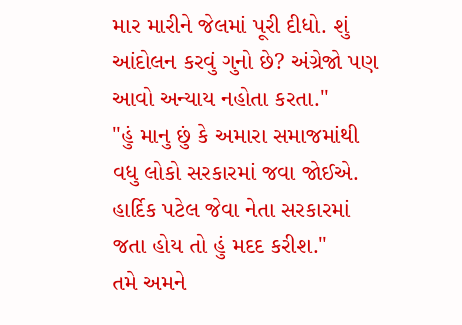માર મારીને જેલમાં પૂરી દીધો. શું આંદોલન કરવું ગુનો છે? અંગ્રેજો પણ આવો અન્યાય નહોતા કરતા."
"હું માનુ છું કે અમારા સમાજમાંથી વધુ લોકો સરકારમાં જવા જોઈએ. હાર્દિક પટેલ જેવા નેતા સરકારમાં જતા હોય તો હું મદદ કરીશ."
તમે અમને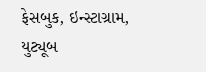ફેસબુક, ઇન્સ્ટાગ્રામ, યુટ્યૂબ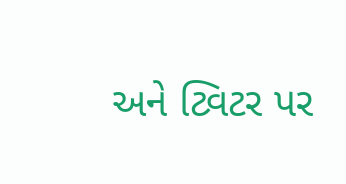અને ટ્વિટર પર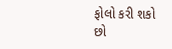ફોલો કરી શકો છો